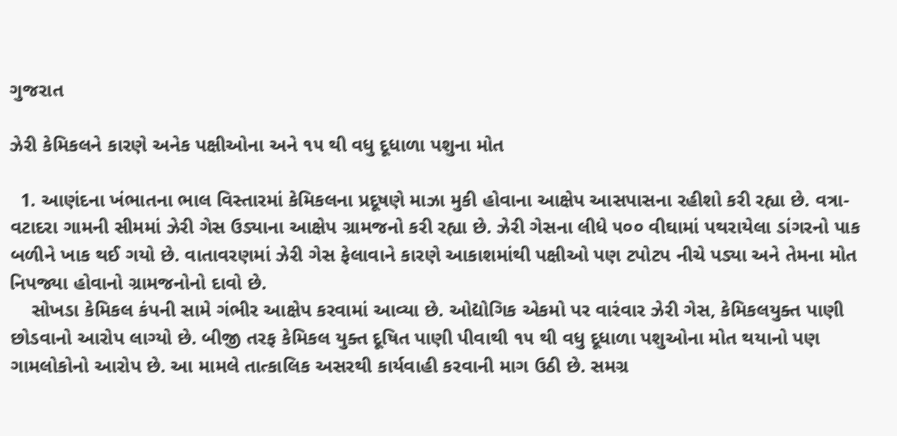ગુજરાત

ઝેરી કેમિકલને કારણે અનેક પક્ષીઓના અને ૧૫ થી વધુ દૂધાળા પશુના મોત

  1. આણંદના ખંભાતના ભાલ વિસ્તારમાં કેમિકલના પ્રદૂષણે માઝા મુકી હોવાના આક્ષેપ આસપાસના રહીશો કરી રહ્યા છે. વત્રા-વટાદરા ગામની સીમમાં ઝેરી ગેસ ઉડ્યાના આક્ષેપ ગ્રામજનો કરી રહ્યા છે. ઝેરી ગેસના લીધે ૫૦૦ વીઘામાં પથરાયેલા ડાંગરનો પાક બળીને ખાક થઈ ગયો છે. વાતાવરણમાં ઝેરી ગેસ ફેલાવાને કારણે આકાશમાંથી પક્ષીઓ પણ ટપોટપ નીચે પડ્યા અને તેમના મોત નિપજ્યા હોવાનો ગ્રામજનોનો દાવો છે.
    સોખડા કેમિકલ કંપની સામે ગંભીર આક્ષેપ કરવામાં આવ્યા છે. ઓદ્યોગિક એકમો પર વારંવાર ઝેરી ગેસ, કેમિકલયુક્ત પાણી છોડવાનો આરોપ લાગ્યો છે. બીજી તરફ કેમિકલ યુક્ત દૂષિત પાણી પીવાથી ૧૫ થી વધુ દૂધાળા પશુઓના મોત થયાનો પણ ગામલોકોનો આરોપ છે. આ મામલે તાત્કાલિક અસરથી કાર્યવાહી કરવાની માગ ઉઠી છે. સમગ્ર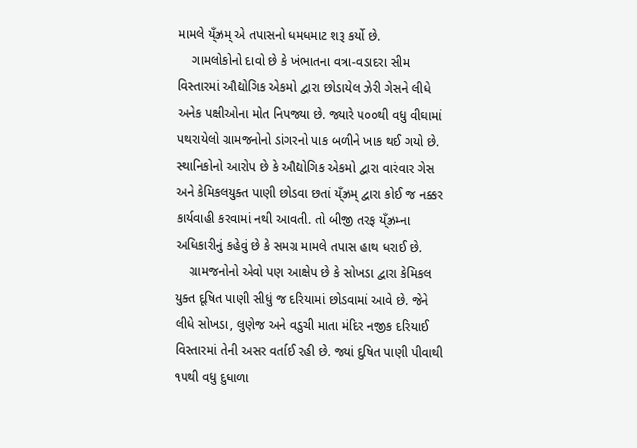મામલે ય્ઁઝ્રમ્ એ તપાસનો ધમધમાટ શરૂ કર્યો છે.
    ગામલોકોનો દાવો છે કે ખંભાતના વત્રા-વડાદરા સીમ વિસ્તારમાં ઔદ્યોગિક એકમો દ્વારા છોડાયેલ ઝેરી ગેસને લીધે અનેક પક્ષીઓના મોત નિપજ્યા છે. જ્યારે ૫૦૦થી વધુ વીઘામાં પથરાયેલો ગ્રામજનોનો ડાંગરનો પાક બળીને ખાક થઈ ગયો છે. સ્થાનિકોનો આરોપ છે કે ઔદ્યોગિક એકમો દ્વારા વારંવાર ગેસ અને કેમિકલયુક્ત પાણી છોડવા છતાં ય્ઁઝ્રમ્ દ્વારા કોઈ જ નક્કર કાર્યવાહી કરવામાં નથી આવતી. તો બીજી તરફ ય્ઁઝ્રમ્ના અધિકારીનું કહેવું છે કે સમગ્ર મામલે તપાસ હાથ ધરાઈ છે.
    ગ્રામજનોનો એવો પણ આક્ષેપ છે કે સોખડા દ્વારા કેમિકલ યુક્ત દૂષિત પાણી સીધું જ દરિયામાં છોડવામાં આવે છે. જેને લીધે સોખડા, લુણેજ અને વડુચી માતા મંદિર નજીક દરિયાઈ વિસ્તારમાં તેની અસર વર્તાઈ રહી છે. જ્યાં દુષિત પાણી પીવાથી ૧૫થી વધુ દુધાળા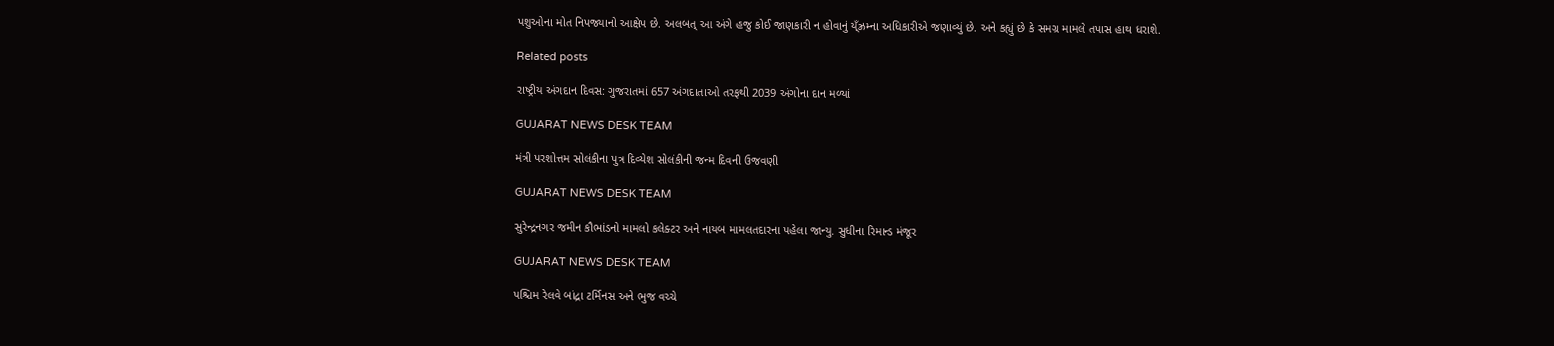પશુઓના મોત નિપજ્યાનો આક્ષેપ છે. અલબત્ આ અંગે હજુ કોઈ જાણકારી ન હોવાનું ય્ઁઝ્રમ્ના અધિકારીએ જણાવ્યું છે. અને કહ્યું છે કે સમગ્ર મામલે તપાસ હાથ ધરાશે.

Related posts

રાષ્ટ્રીય અંગદાન દિવસ: ગુજરાતમાં 657 અંગદાતાઓ તરફથી 2039 અંગોના દાન મળ્યાં

GUJARAT NEWS DESK TEAM

મંત્રી પરશોત્તમ સોલંકી‌ના પુત્ર દિવ્યેશ સોલંકીની જન્મ દિવની ઉજવણી

GUJARAT NEWS DESK TEAM

સુરેન્દ્રનગર જમીન કૌભાંડનો મામલો કલેક્ટર અને નાયબ મામલતદારના પહેલા જાન્યુ. સુધીના રિમાન્ડ મંજૂર

GUJARAT NEWS DESK TEAM

પશ્ચિમ રેલવે બાંદ્રા ટર્મિનસ અને ભુજ વચ્ચે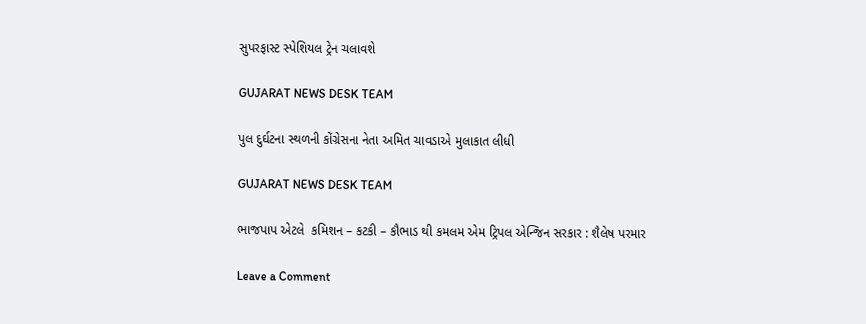સુપરફાસ્ટ સ્પેશિયલ ટ્રેન ચલાવશે

GUJARAT NEWS DESK TEAM

પુલ દુર્ઘટના સ્થળની કોંગ્રેસના નેતા અમિત ચાવડાએ મુલાકાત લીધી

GUJARAT NEWS DESK TEAM

ભાજપાપ એટલે  કમિશન – કટકી – કૌભાડ થી કમલમ એમ ટ્રિપલ એન્જિન સરકાર : શૈલેષ પરમાર

Leave a Comment